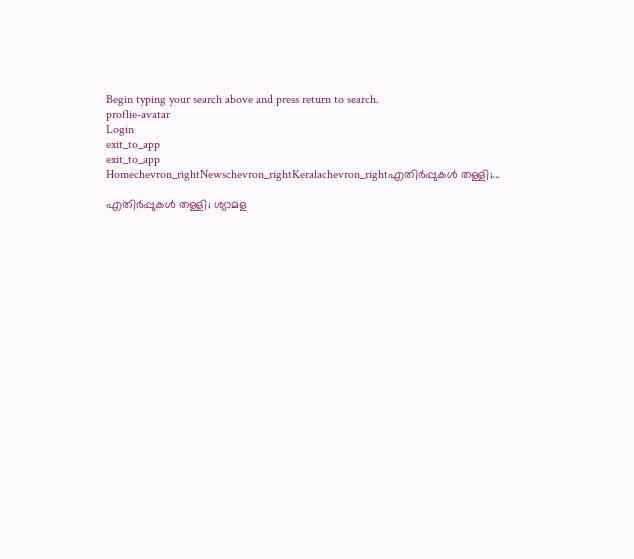Begin typing your search above and press return to search.
proflie-avatar
Login
exit_to_app
exit_to_app
Homechevron_rightNewschevron_rightKeralachevron_rightഎതിർപ്പുകൾ തള്ളി;...

എതിർപ്പുകൾ തള്ളി; ശ്യാമള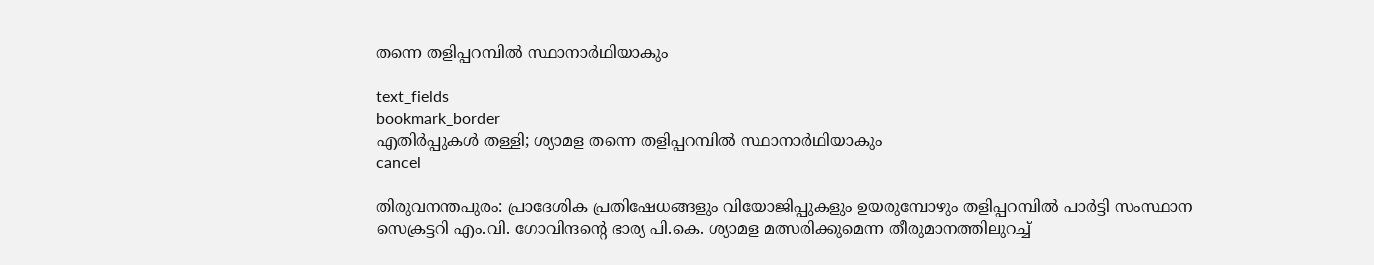തന്നെ തളിപ്പറമ്പിൽ സ്ഥാനാർഥിയാകും

text_fields
bookmark_border
എതിർപ്പുകൾ തള്ളി; ശ്യാമള തന്നെ തളിപ്പറമ്പിൽ സ്ഥാനാർഥിയാകും
cancel

തിരുവനന്തപുരം: പ്രാദേശിക പ്രതിഷേധങ്ങളും വിയോജിപ്പുകളും ഉയരുമ്പോഴും തളിപ്പറമ്പിൽ പാർട്ടി സംസ്ഥാന സെക്രട്ടറി എം.വി. ഗോവിന്ദന്‍റെ ഭാര്യ പി.കെ. ശ്യാമള മത്സരിക്കുമെന്ന തീരുമാനത്തിലുറച്ച്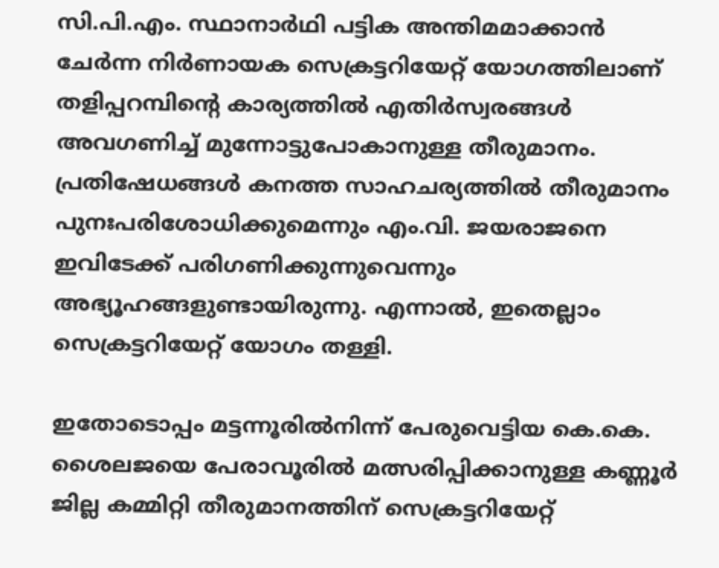സി.പി.എം. സ്ഥാനാർഥി പട്ടിക അന്തിമമാക്കാൻ ചേർന്ന നിർണായക സെക്രട്ടറിയേറ്റ് യോഗത്തിലാണ് തളിപ്പറമ്പിന്‍റെ കാര്യത്തിൽ എതിർസ്വരങ്ങൾ അവഗണിച്ച് മുന്നോട്ടുപോകാനുള്ള തീരുമാനം. പ്രതിഷേധങ്ങൾ കനത്ത സാഹചര്യത്തിൽ തീരുമാനം പുനഃപരിശോധിക്കുമെന്നും എം.വി. ജയരാജനെ ഇവിടേക്ക് പരിഗണിക്കുന്നുവെന്നും അഭ്യൂഹങ്ങളുണ്ടായിരുന്നു. എന്നാൽ, ഇതെല്ലാം സെക്രട്ടറിയേറ്റ് യോഗം തള്ളി.

ഇതോടൊപ്പം മട്ടന്നൂരിൽനിന്ന് പേരുവെട്ടിയ കെ.കെ. ശൈലജയെ പേരാവൂരിൽ മത്സരിപ്പിക്കാനുള്ള കണ്ണൂർ ജില്ല കമ്മിറ്റി തീരുമാനത്തിന് സെക്രട്ടറിയേറ്റ്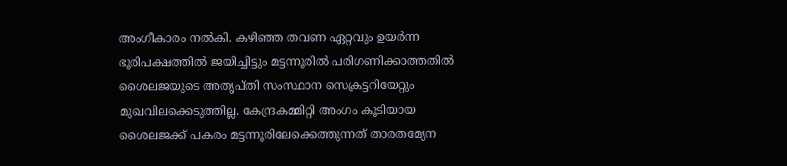അംഗീകാരം നൽകി. കഴിഞ്ഞ തവണ ഏറ്റവും ഉയർന്ന ഭൂരിപക്ഷത്തിൽ ജയിച്ചിട്ടും മട്ടന്നൂരിൽ പരിഗണിക്കാത്തതിൽ ശൈലജയുടെ അതൃപ്തി സംസ്ഥാന സെക്രട്ടറിയേറ്റും മുഖവിലക്കെടുത്തില്ല. കേന്ദ്രകമ്മിറ്റി അംഗം കൂടിയായ ശൈലജക്ക് പകരം മട്ടന്നൂരിലേക്കെത്തുന്നത് താരതമ്യേന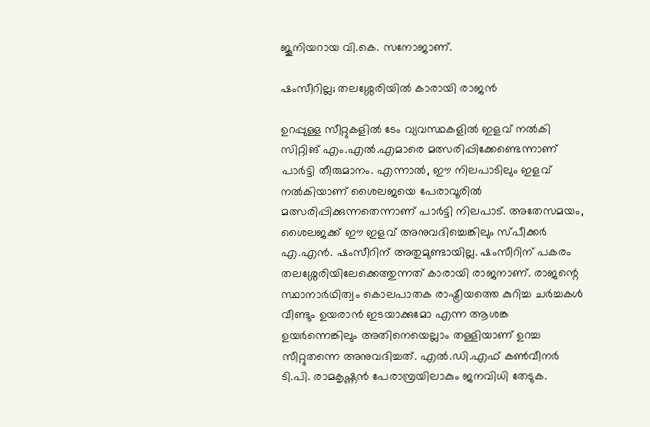ജൂനിയറായ വി.കെ. സനോജാണ്.

ഷംസീറില്ല; തലശ്ശേരിയിൽ കാരായി രാജൻ

ഉറപ്പുള്ള സീറ്റുകളിൽ ടേം വ്യവസ്ഥകളിൽ ഇളവ് നൽകി സിറ്റിങ് എം.എൽ.എമാരെ മത്സരിപ്പിക്കേണ്ടെന്നാണ് പാർട്ടി തീരുമാനം. എന്നാൽ, ഈ നിലപാടിലും ഇളവ് നൽകിയാണ് ശൈലജയെ പേരാവൂരിൽ മത്സരിപ്പിക്കുന്നതെന്നാണ് പാർട്ടി നിലപാട്. അതേസമയം, ശൈലജക്ക് ഈ ഇളവ് അനുവദിച്ചെങ്കിലും സ്പീക്കർ എ.എൻ. ഷംസീറിന് അതുമുണ്ടായില്ല. ഷംസീറിന് പകരം തലശ്ശേരിയിലേക്കെത്തുന്നത് കാരായി രാജനാണ്. രാജന്റെ സ്ഥാനാർഥിത്വം കൊലപാതക രാഷ്ട്രീയത്തെ കുറിച്ച ചർച്ചകൾ വീണ്ടും ഉയരാൻ ഇടയാക്കുമോ എന്ന ആശങ്ക ഉയർന്നെങ്കിലും അതിനെയെല്ലാം തള്ളിയാണ് ഉറച്ച സീറ്റുതന്നെ അനുവദിച്ചത്. എൽ.ഡി.എഫ് കൺവീനർ ടി.പി. രാമകൃഷ്ണൻ പേരാമ്പ്രയിലാകും ജനവിധി തേടുക.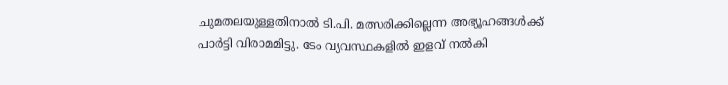ചുമതലയുള്ളതിനാൽ ടി.പി. മത്സരിക്കില്ലെന്ന അഭ്യൂഹങ്ങൾക്ക് പാർട്ടി വിരാമമിട്ടു. ടേം വ്യവസ്ഥകളിൽ ഇളവ് നൽകി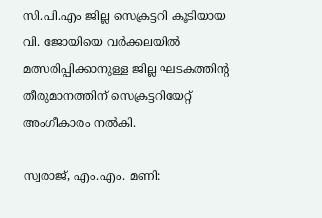സി.പി.എം ജില്ല സെക്രട്ടറി കൂടിയായ വി. ജോയിയെ വർക്കലയിൽ മത്സരിപ്പിക്കാനുള്ള ജില്ല ഘടകത്തിന്‍റ തീരുമാനത്തിന് സെക്രട്ടറിയേറ്റ് അംഗീകാരം നൽകി.

സ്വരാജ്, എം.എം. മണി: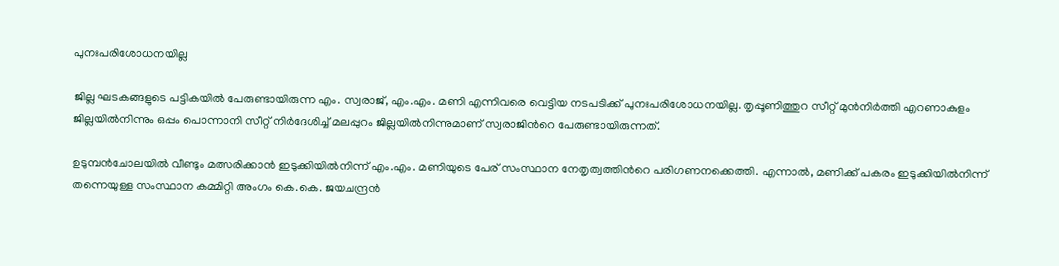പുനഃപരിശോധനയില്ല

ജില്ല ഘടകങ്ങളുടെ പട്ടികയിൽ പേരുണ്ടായിരുന്ന എം. സ്വരാജ്, എം.എം. മണി എന്നിവരെ വെട്ടിയ നടപടിക്ക് പുനഃപരിശോധനയില്ല. തൃപ്പൂണിത്തുറ സീറ്റ് മുൻനിർത്തി എറണാകുളം ജില്ലയിൽനിന്നും ഒപ്പം പൊന്നാനി സീറ്റ് നിർദേശിച്ച് മലപ്പുറം ജില്ലയിൽനിന്നുമാണ് സ്വരാജിന്‍റെ പേരുണ്ടായിരുന്നത്.

ഉടുമ്പൻചോലയിൽ വീണ്ടും മത്സരിക്കാൻ ഇടുക്കിയിൽനിന്ന് എം.എം. മണിയുടെ പേര് സംസ്ഥാന നേതൃത്വത്തിന്‍റെ പരിഗണനക്കെത്തി. എന്നാൽ, മണിക്ക് പകരം ഇടുക്കിയിൽനിന്ന് തന്നെയുള്ള സംസ്ഥാന കമ്മിറ്റി അംഗം കെ.കെ. ജയചന്ദ്രൻ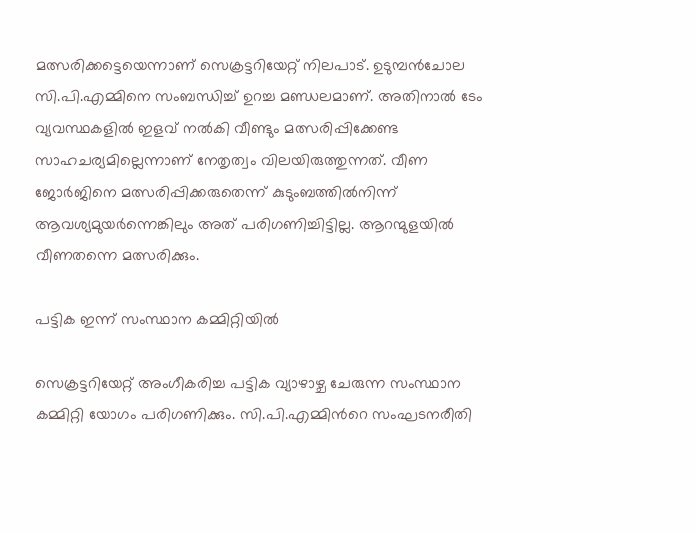മത്സരിക്കട്ടെയെന്നാണ് സെക്രട്ടറിയേറ്റ് നിലപാട്. ഉടുമ്പൻചോല സി.പി.എമ്മിനെ സംബന്ധിച്ച് ഉറച്ച മണ്ഡലമാണ്. അതിനാൽ ടേം വ്യവസ്ഥകളിൽ ഇളവ് നൽകി വീണ്ടും മത്സരിപ്പിക്കേണ്ട സാഹചര്യമില്ലെന്നാണ് നേതൃത്വം വിലയിരുത്തുന്നത്. വീണ ജോർജിനെ മത്സരിപ്പിക്കരുതെന്ന് കുടുംബത്തിൽനിന്ന് ആവശ്യമുയർന്നെങ്കിലും അത് പരിഗണിച്ചിട്ടില്ല. ആറന്മുളയിൽ വീണതന്നെ മത്സരിക്കും.

പട്ടിക ഇന്ന് സംസ്ഥാന കമ്മിറ്റിയിൽ

സെക്രട്ടറിയേറ്റ് അംഗീകരിച്ച പട്ടിക വ്യാഴാഴ്ച ചേരുന്ന സംസ്ഥാന കമ്മിറ്റി യോഗം പരിഗണിക്കും. സി.പി.എമ്മിന്‍റെ സംഘടനരീതി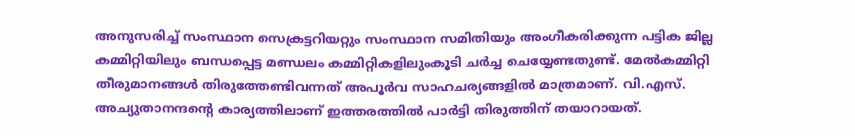അനുസരിച്ച് സംസ്ഥാന സെക്രട്ടറിയറ്റും സംസ്ഥാന സമിതിയും അംഗീകരിക്കുന്ന പട്ടിക ജില്ല കമ്മിറ്റിയിലും ബന്ധപ്പെട്ട മണ്ഡലം കമ്മിറ്റികളിലുംകൂടി ചർച്ച ചെയ്യേണ്ടതുണ്ട്. മേൽകമ്മിറ്റി തീരുമാനങ്ങൾ തിരുത്തേണ്ടിവന്നത് അപൂർവ സാഹചര്യങ്ങളിൽ മാത്രമാണ്. വി.എസ്. അച്യുതാനന്ദന്‍റെ കാര്യത്തിലാണ് ഇത്തരത്തിൽ പാർട്ടി തിരുത്തിന് തയാറായത്.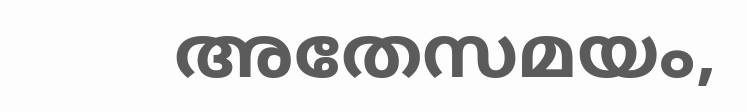അതേസമയം,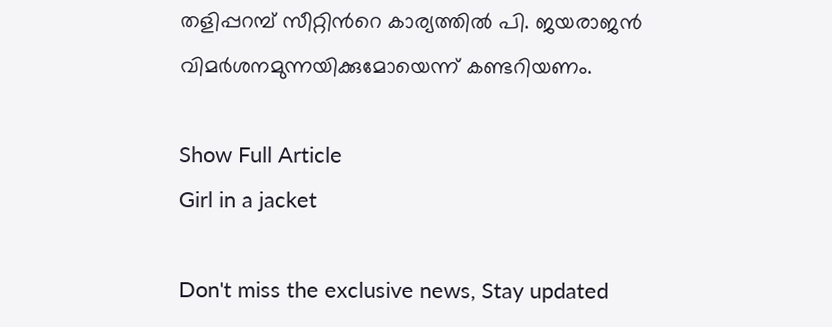തളിപ്പറമ്പ് സീറ്റിന്‍റെ കാര്യത്തിൽ പി. ജയരാജൻ വിമർശനമുന്നയിക്കുമോയെന്ന് കണ്ടറിയണം.

Show Full Article
Girl in a jacket

Don't miss the exclusive news, Stay updated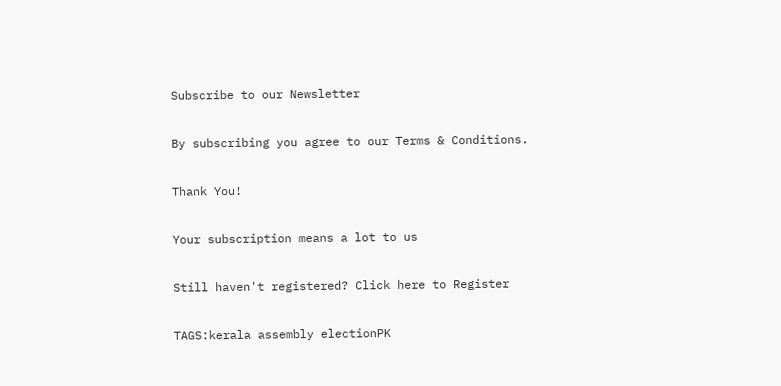Subscribe to our Newsletter

By subscribing you agree to our Terms & Conditions.

Thank You!

Your subscription means a lot to us

Still haven't registered? Click here to Register

TAGS:kerala assembly electionPK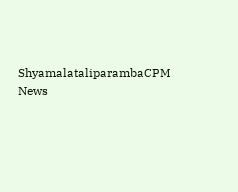ShyamalataliparambaCPM
News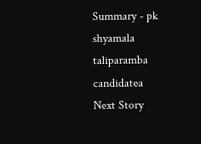Summary - pk shyamala taliparamba candidatea
Next Story